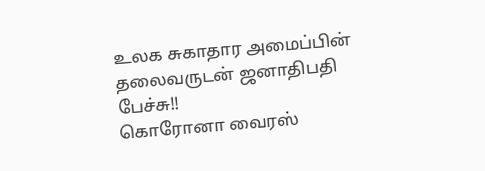உலக சுகாதார அமைப்பின் தலைவருடன் ஜனாதிபதி பேச்சு!!
கொரோனா வைரஸ்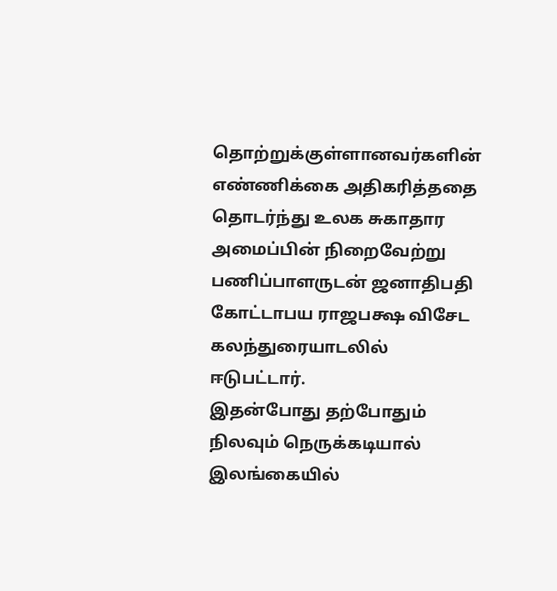தொற்றுக்குள்ளானவர்களின் எண்ணிக்கை அதிகரித்ததை தொடர்ந்து உலக சுகாதார அமைப்பின் நிறைவேற்று பணிப்பாளருடன் ஜனாதிபதி கோட்டாபய ராஜபக்ஷ விசேட கலந்துரையாடலில் ஈடுபட்டார்.
இதன்போது தற்போதும் நிலவும் நெருக்கடியால் இலங்கையில்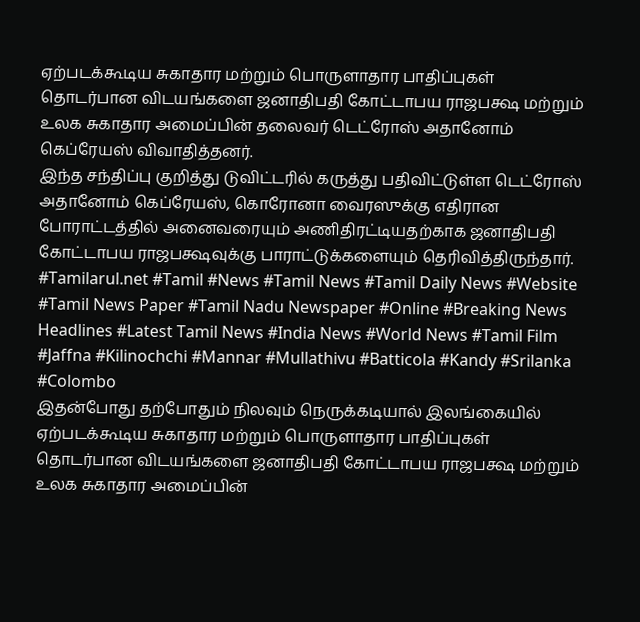ஏற்படக்கூடிய சுகாதார மற்றும் பொருளாதார பாதிப்புகள் தொடர்பான விடயங்களை ஜனாதிபதி கோட்டாபய ராஜபக்ஷ மற்றும் உலக சுகாதார அமைப்பின் தலைவர் டெட்ரோஸ் அதானோம் கெப்ரேயஸ் விவாதித்தனர்.
இந்த சந்திப்பு குறித்து டுவிட்டரில் கருத்து பதிவிட்டுள்ள டெட்ரோஸ் அதானோம் கெப்ரேயஸ், கொரோனா வைரஸுக்கு எதிரான போராட்டத்தில் அனைவரையும் அணிதிரட்டியதற்காக ஜனாதிபதி கோட்டாபய ராஜபக்ஷவுக்கு பாராட்டுக்களையும் தெரிவித்திருந்தார்.
#Tamilarul.net #Tamil #News #Tamil News #Tamil Daily News #Website #Tamil News Paper #Tamil Nadu Newspaper #Online #Breaking News Headlines #Latest Tamil News #India News #World News #Tamil Film #Jaffna #Kilinochchi #Mannar #Mullathivu #Batticola #Kandy #Srilanka #Colombo
இதன்போது தற்போதும் நிலவும் நெருக்கடியால் இலங்கையில் ஏற்படக்கூடிய சுகாதார மற்றும் பொருளாதார பாதிப்புகள் தொடர்பான விடயங்களை ஜனாதிபதி கோட்டாபய ராஜபக்ஷ மற்றும் உலக சுகாதார அமைப்பின்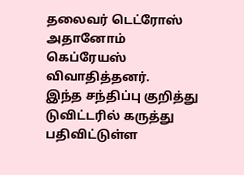தலைவர் டெட்ரோஸ் அதானோம் கெப்ரேயஸ் விவாதித்தனர்.
இந்த சந்திப்பு குறித்து டுவிட்டரில் கருத்து பதிவிட்டுள்ள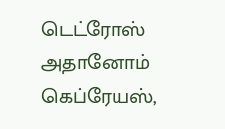டெட்ரோஸ் அதானோம் கெப்ரேயஸ்,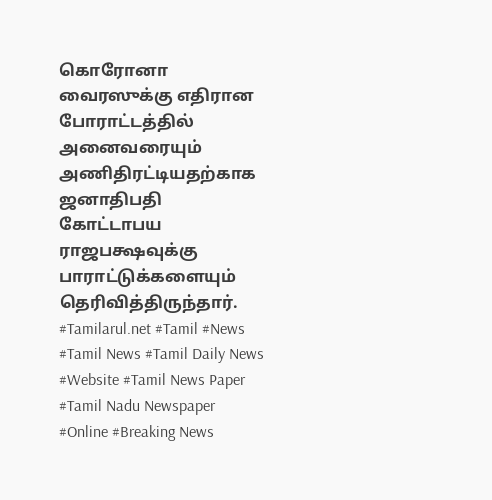கொரோனா வைரஸுக்கு எதிரான போராட்டத்தில் அனைவரையும் அணிதிரட்டியதற்காக ஜனாதிபதி கோட்டாபய ராஜபக்ஷவுக்கு பாராட்டுக்களையும் தெரிவித்திருந்தார்.
#Tamilarul.net #Tamil #News #Tamil News #Tamil Daily News #Website #Tamil News Paper #Tamil Nadu Newspaper #Online #Breaking News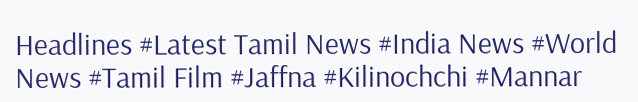Headlines #Latest Tamil News #India News #World News #Tamil Film #Jaffna #Kilinochchi #Mannar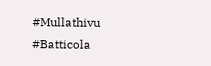#Mullathivu #Batticola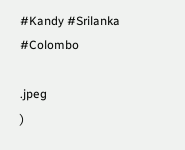#Kandy #Srilanka #Colombo

.jpeg
)